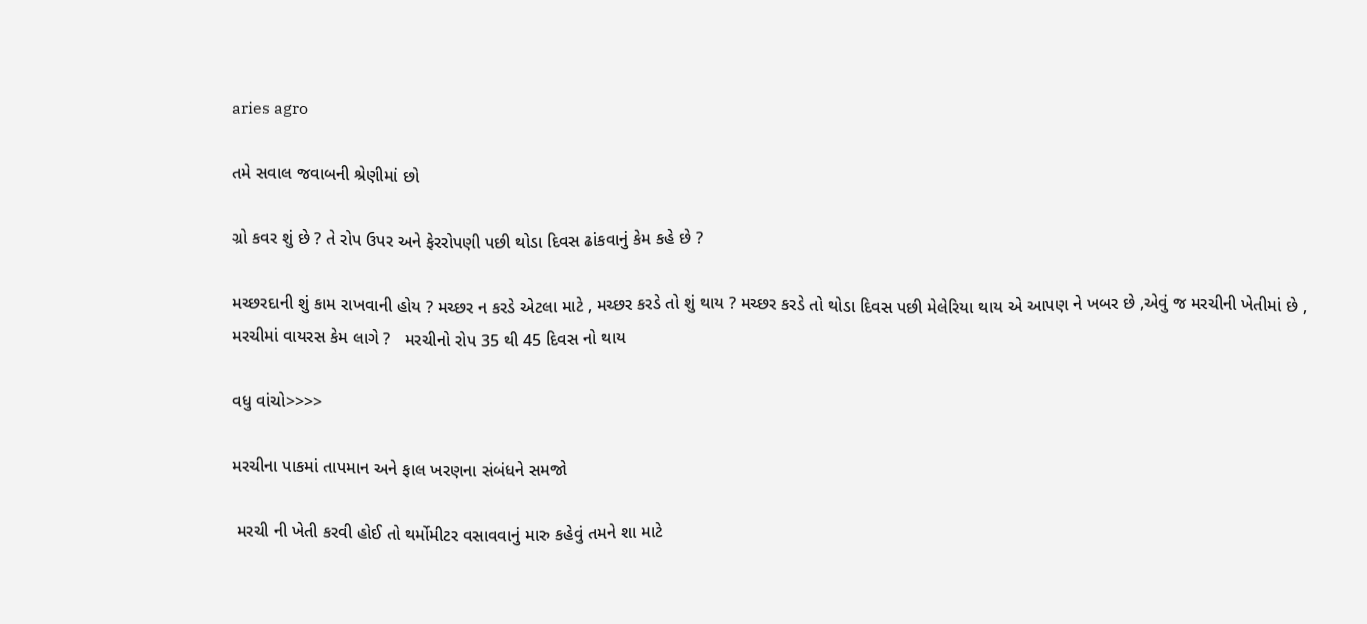aries agro

તમે સવાલ જવાબની શ્રેણીમાં છો

ગ્રો કવર શું છે ? તે રોપ ઉપર અને ફેરરોપણી પછી થોડા દિવસ ઢાંકવાનું કેમ કહે છે ?

મચ્છરદાની શું કામ રાખવાની હોય ? મચ્છર ન કરડે એટલા માટે , મચ્છર કરડે તો શું થાય ? મચ્છર કરડે તો થોડા દિવસ પછી મેલેરિયા થાય એ આપણ ને ખબર છે ,એવું જ મરચીની ખેતીમાં છે , મરચીમાં વાયરસ કેમ લાગે ?   મરચીનો રોપ 35 થી 45 દિવસ નો થાય

વધુ વાંચો>>>>

મરચીના પાકમાં તાપમાન અને ફાલ ખરણના સંબંધને સમજો

 મરચી ની ખેતી કરવી હોઈ તો થર્મોમીટર વસાવવાનું મારુ કહેવું તમને શા માટે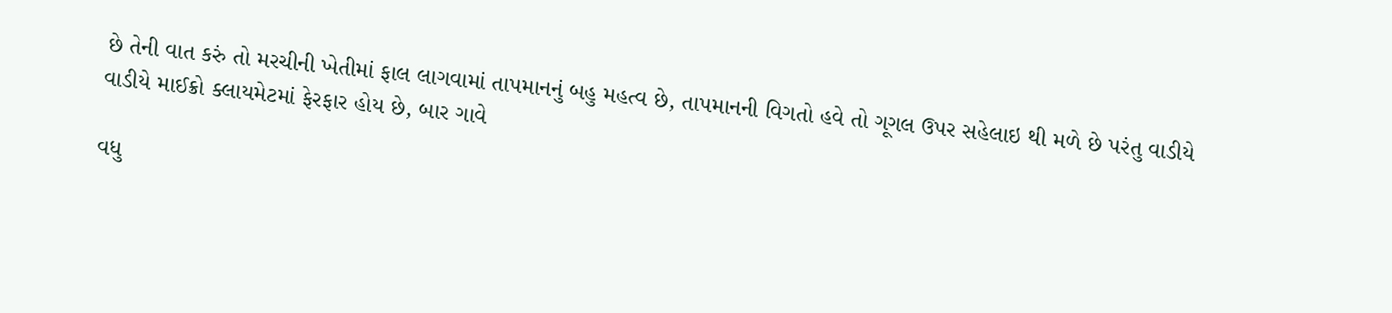છે તેની વાત કરું તો મરચીની ખેતીમાં ફાલ લાગવામાં તાપમાનનું બહુ મહત્વ છે, તાપમાનની વિગતો હવે તો ગૂગલ ઉપર સહેલાઇ થી મળે છે પરંતુ વાડીયે વાડીયે માઈક્રો ક્લાયમેટમાં ફેરફાર હોય છે, બાર ગાવે

વધુ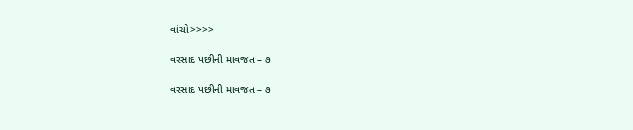વાંચો>>>>

વરસાદ પછીની માવજત – ૭

વરસાદ પછીની માવજત – ૭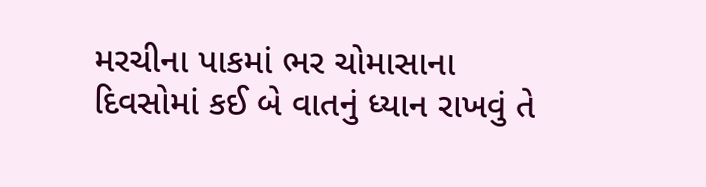મરચીના પાકમાં ભર ચોમાસાના દિવસોમાં કઈ બે વાતનું ધ્યાન રાખવું તે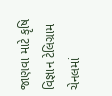જાણવા માટે કૃષિ વિજ્ઞાન ટેલિગ્રામ ચેનલમાં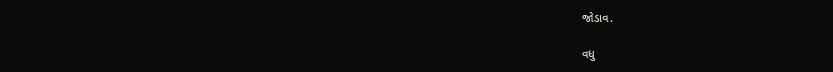જોડાવ.

વધુ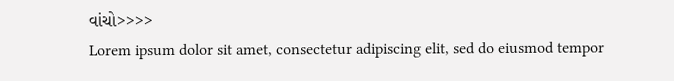વાંચો>>>>
Lorem ipsum dolor sit amet, consectetur adipiscing elit, sed do eiusmod tempor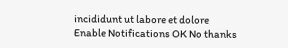incididunt ut labore et dolore
Enable Notifications OK No thanks